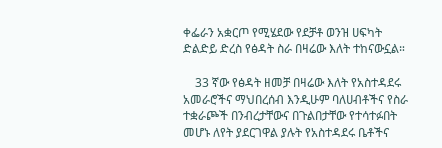ቀፌራን አቋርጦ የሚሄደው የደቻቶ ወንዝ ሀፍካት ድልድይ ድረስ የፅዳት ስራ በዛሬው እለት ተከናውኗል።

    33 ኛው የፅዳት ዘመቻ በዛሬው እለት የአስተዳደሩ አመራሮችና ማህበረሰብ እንዲሁም ባለሀብቶችና የስራ ተቋራጮች በንብረታቸውና በጉልበታቸው የተሳተፉበት መሆኑ ለየት ያደርገዋል ያሉት የአስተዳደሩ ቤቶችና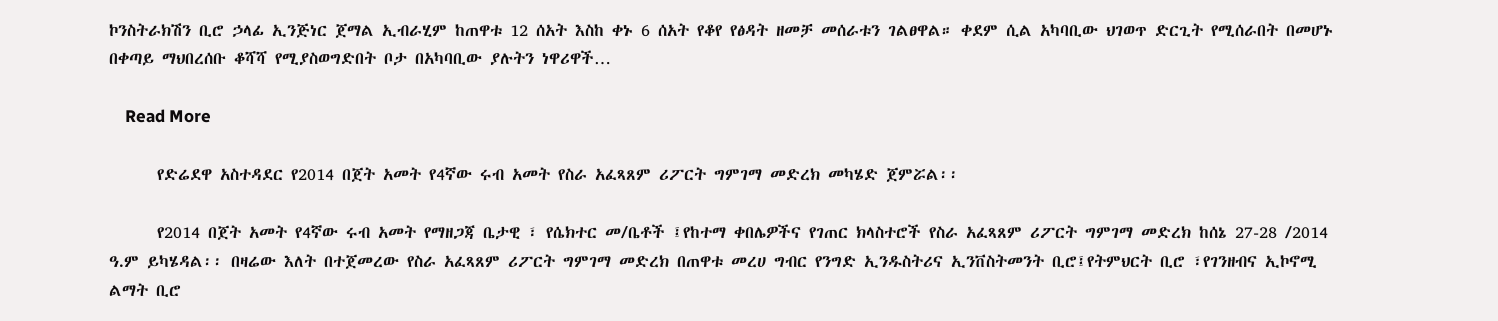ኮንስትራክሽን ቢሮ ኃላፊ ኢንጅነር ጀማል ኢብራሂም ከጠዋቱ 12 ሰአት እስከ ቀኑ 6 ሰአት የቆየ የፅዳት ዘመቻ መሰራቱን ገልፀዋል። ቀደም ሲል አካባቢው ህገወጥ ድርጊት የሚሰራበት በመሆኑ በቀጣይ ማህበረሰቡ ቆሻሻ የሚያስወግድበት ቦታ በአካባቢው ያሉትን ነዋሪዋች…

    Read More

      የድሬደዋ አስተዳደር የ2014 በጀት አመት የ4ኛው ሩብ አመት የስራ አፈጻጸም ሪፖርት ግምገማ መድረክ መካሄድ ጀምሯል፡፡

      የ2014 በጀት አመት የ4ኛው ሩብ አመት የማዘጋጃ ቤታዊ ፣ የሴክተር መ/ቤቶች ፤የከተማ ቀበሌዎችና የገጠር ክላስተሮች የስራ አፈጻጸም ሪፖርት ግምገማ መድረክ ከሰኔ 27-28 /2014 ዓ.ም ይካሄዳል፡፡ በዛሬው እለት በተጀመረው የስራ አፈጻጸም ሪፖርት ግምገማ መድረክ በጠዋቱ መረሀ ግብር የንግድ ኢንዱስትሪና ኢንቨስትመንት ቢሮ፤የትምህርት ቢሮ ፣የገንዘብና ኢኮኖሚ ልማት ቢሮ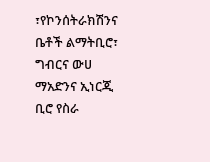፣የኮንሰትራክሽንና ቤቶች ልማትቢሮ፣ ግብርና ውሀ ማአድንና ኢነርጂ ቢሮ የስራ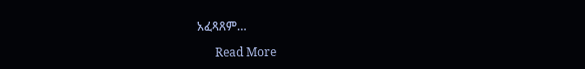አፈጻጸም…

      Read More